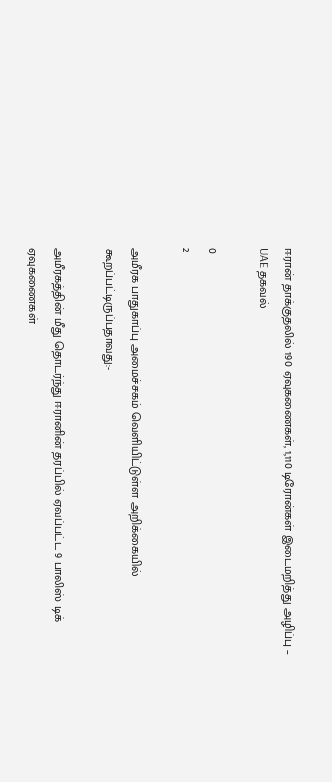ஈரான் தாக்குதலில் 190 ஏவுகணைகள், 1,110 டிரோன்கள் இடைமறித்து அழிப்பு – UAE தகவல்

0
2

அமீரக பாதுகாப்பு அமைச்சகம் வெளியிட்டுள்ள அறிக்கையில் கூறப்பட்டிருப்பதாவது:-

அமீரகத்தின் மீது தொடர்ந்து ஈரானின் தரப்பில் ஏவப்பட்ட 9 பாலிஸ் டிக் ஏவுகணைகள்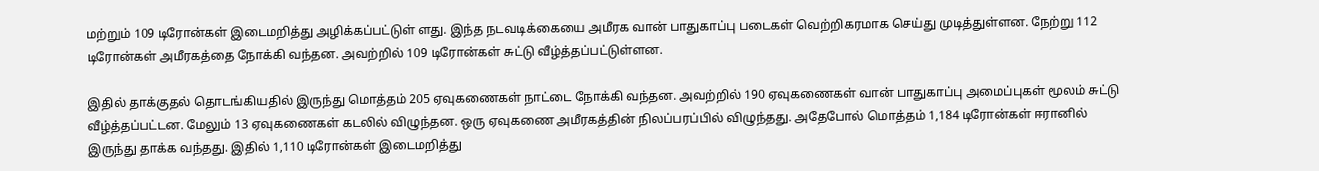மற்றும் 109 டிரோன்கள் இடைமறித்து அழிக்கப்பட்டுள் ளது. இந்த நடவடிக்கையை அமீரக வான் பாதுகாப்பு படைகள் வெற்றிகரமாக செய்து முடித்துள்ளன. நேற்று 112 டிரோன்கள் அமீரகத்தை நோக்கி வந்தன. அவற்றில் 109 டிரோன்கள் சுட்டு வீழ்த்தப்பட்டுள்ளன.

இதில் தாக்குதல் தொடங்கியதில் இருந்து மொத்தம் 205 ஏவுகணைகள் நாட்டை நோக்கி வந்தன. அவற்றில் 190 ஏவுகணைகள் வான் பாதுகாப்பு அமைப்புகள் மூலம் சுட்டு வீழ்த்தப்பட்டன. மேலும் 13 ஏவுகணைகள் கடலில் விழுந்தன. ஒரு ஏவுகணை அமீரகத்தின் நிலப்பரப்பில் விழுந்தது. அதேபோல் மொத்தம் 1,184 டிரோன்கள் ஈரானில் இருந்து தாக்க வந்தது. இதில் 1,110 டிரோன்கள் இடைமறித்து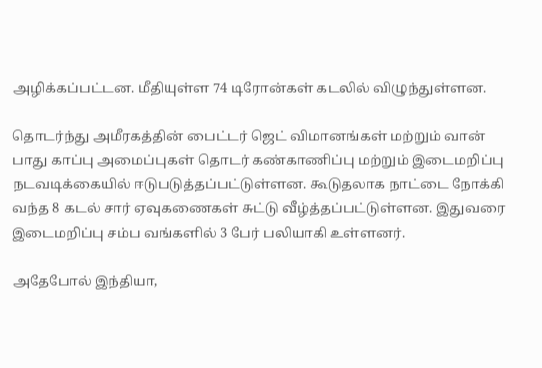அழிக்கப்பட்டன. மீதியுள்ள 74 டிரோன்கள் கடலில் விழுந்துள்ளன.

தொடர்ந்து அமீரகத்தின் பைட்டர் ஜெட் விமானங்கள் மற்றும் வான் பாது காப்பு அமைப்புகள் தொடர் கண்காணிப்பு மற்றும் இடைமறிப்பு நடவடிக்கையில் ஈடுபடுத்தப்பட்டுள்ளன. கூடுதலாக நாட்டை நோக்கி வந்த 8 கடல் சார் ஏவுகணைகள் சுட்டு வீழ்த்தப்பட்டுள்ளன. இதுவரை இடைமறிப்பு சம்ப வங்களில் 3 பேர் பலியாகி உள்ளனர்.

அதேபோல் இந்தியா,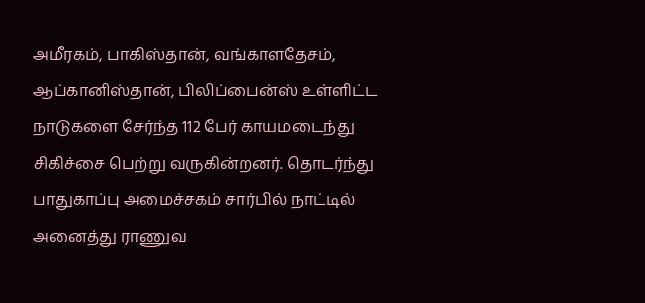அமீரகம், பாகிஸ்தான், வங்காளதேசம், ஆப்கானிஸ்தான், பிலிப்பைன்ஸ் உள்ளிட்ட நாடுகளை சேர்ந்த 112 பேர் காயமடைந்து சிகிச்சை பெற்று வருகின்றனர். தொடர்ந்து பாதுகாப்பு அமைச்சகம் சார்பில் நாட்டில் அனைத்து ராணுவ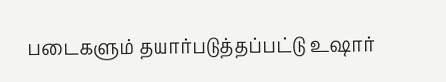படைகளும் தயார்படுத்தப்பட்டு உஷார்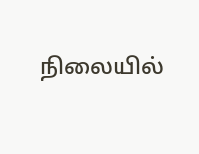நிலையில்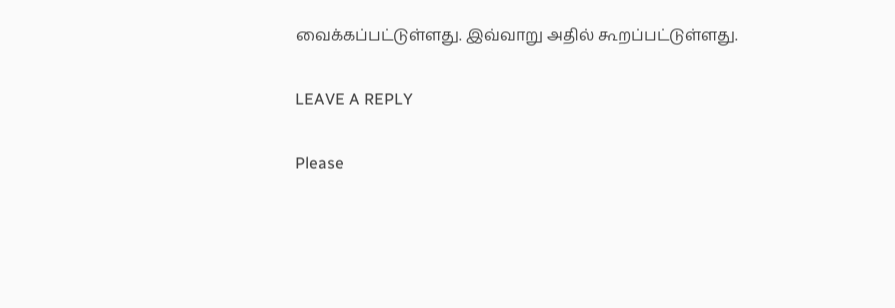வைக்கப்பட்டுள்ளது. இவ்வாறு அதில் கூறப்பட்டுள்ளது.

LEAVE A REPLY

Please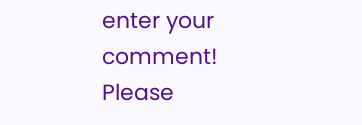enter your comment!
Please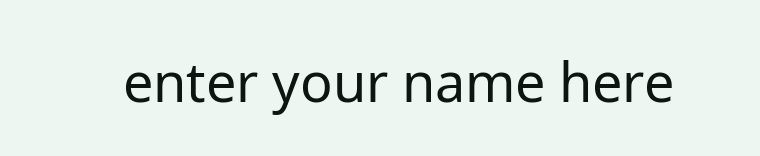enter your name here